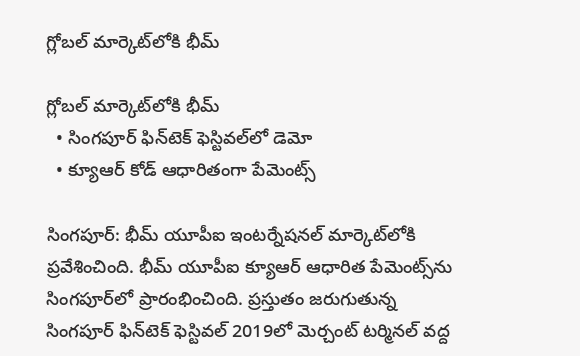గ్లోబల్‌‌ మార్కెట్‌‌లోకి భీమ్

గ్లోబల్‌‌ మార్కెట్‌‌లోకి భీమ్
  • సింగపూర్ ఫిన్‌‌టెక్ ఫెస్టివల్‌‌లో డెమో
  • క్యూఆర్ కోడ్ ఆధారితంగా పేమెంట్స్

సింగపూర్: భీమ్ యూపీఐ ఇంటర్నేషనల్ మార్కెట్‌‌లోకి ప్రవేశించింది. భీమ్ యూపీఐ క్యూఆర్‌‌‌‌ ఆధారిత పేమెంట్స్‌‌ను సింగపూర్‌‌‌‌లో ప్రారంభించింది. ప్రస్తుతం జరుగుతున్న సింగపూర్ ఫిన్‌‌టెక్ ఫెస్టివల్ 2019లో మెర్చంట్ టర్మినల్‌‌ వద్ద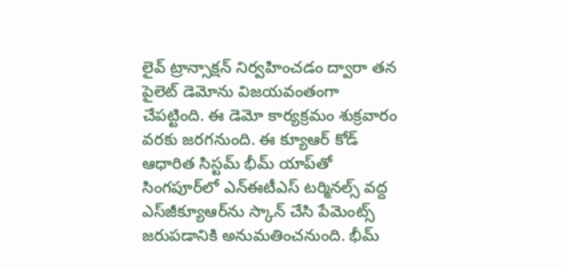లైవ్ ట్రాన్సాక్షన్ నిర్వహించడం ద్వారా తన పైలెట్ డెమోను విజయవంతంగా చేపట్టింది. ఈ డెమో కార్యక్రమం శుక్రవారం వరకు జరగనుంది. ఈ క్యూఆర్‌‌‌‌ కోడ్ ఆధారిత సిస్టమ్‌‌ భీమ్ యాప్‌‌తో సింగపూర్‌‌‌‌లో ఎన్‌‌ఈటీఎస్‌‌ టర్మినల్స్ వద్ద ఎస్‌‌జీక్యూఆర్‌‌‌‌ను స్కాన్ చేసి పేమెంట్స్ జరుపడానికి అనుమతించనుంది. భీమ్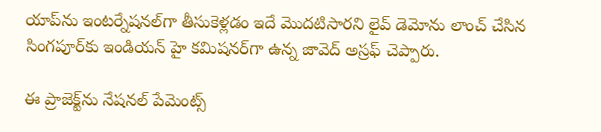యాప్‌‌ను ఇంటర్నేషనల్‌‌గా తీసుకెళ్లడం ఇదే మొదటిసారని లైవ్ డెమోను లాంచ్ చేసిన సింగపూర్‌‌‌‌కు ఇండియన్ హై కమిషనర్‌‌‌‌గా ఉన్న జావెద్ అస్రఫ్ చెప్పారు.

ఈ ప్రాజెక్ట్‌‌ను నేషనల్ పేమెంట్స్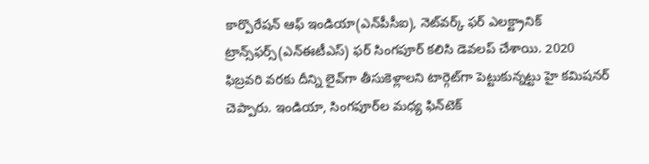కార్పొరేషన్ ఆఫ్ ఇండియా(ఎన్‌‌పీసీఐ), నెట్‌‌వర్క్ ఫర్ ఎలక్ట్రానిక్ ట్రాన్స్‌‌ఫర్స్(ఎన్‌‌ఈటీఎస్) ఫర్ సింగపూర్ కలిసి డెవలప్‌‌ చేశాయి. 2020 ఫిబ్రవరి వరకు దీన్ని లైవ్‌‌గా తీసుకెళ్లాలని టార్గెట్‌‌గా పెట్టుకున్నట్టు హై కమిషనర్ చెప్పారు. ఇండియా, సింగపూర్‌‌‌‌ల మధ్య ఫిన్‌‌టెక్‌‌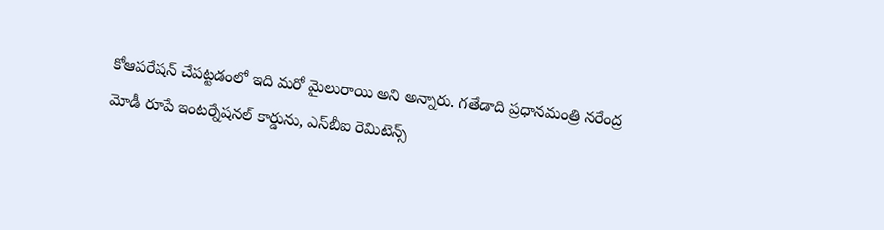కోఆపరేషన్‌‌ చేపట్టడంలో ఇది మరో మైలురాయి అని అన్నారు. గతేడాది ప్రధానమంత్రి నరేంద్ర మోడీ రూపే ఇంటర్నేషనల్ కార్డును, ఎస్‌‌బీఐ రెమిటెన్స్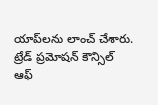యాప్‌‌లను లాంచ్ చేశారు. ట్రేడ్ ప్రమోషన్ కౌన్సిల్ ఆఫ్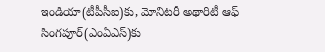ఇండియా(టీపీసీఐ)కు, మోనిటరీ అథారిటీ ఆఫ్ సింగపూర్(ఎంఏఎస్)కు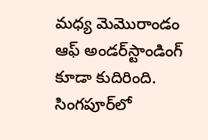మధ్య మెమొరాండం ఆఫ్ అండర్‌‌‌‌స్టాండింగ్ కూడా కుదిరింది. సింగపూర్‌‌‌‌లో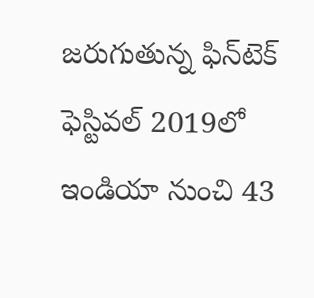జరుగుతున్న ఫిన్‌‌టెక్ ఫెస్టివల్ 2019లో ఇండియా నుంచి 43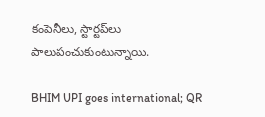కంపెనీలు, స్టార్టప్‌‌లు పాలుపంచుకుంటున్నాయి.

BHIM UPI goes international; QR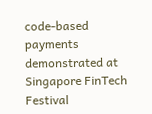code-based payments demonstrated at Singapore FinTech Festival